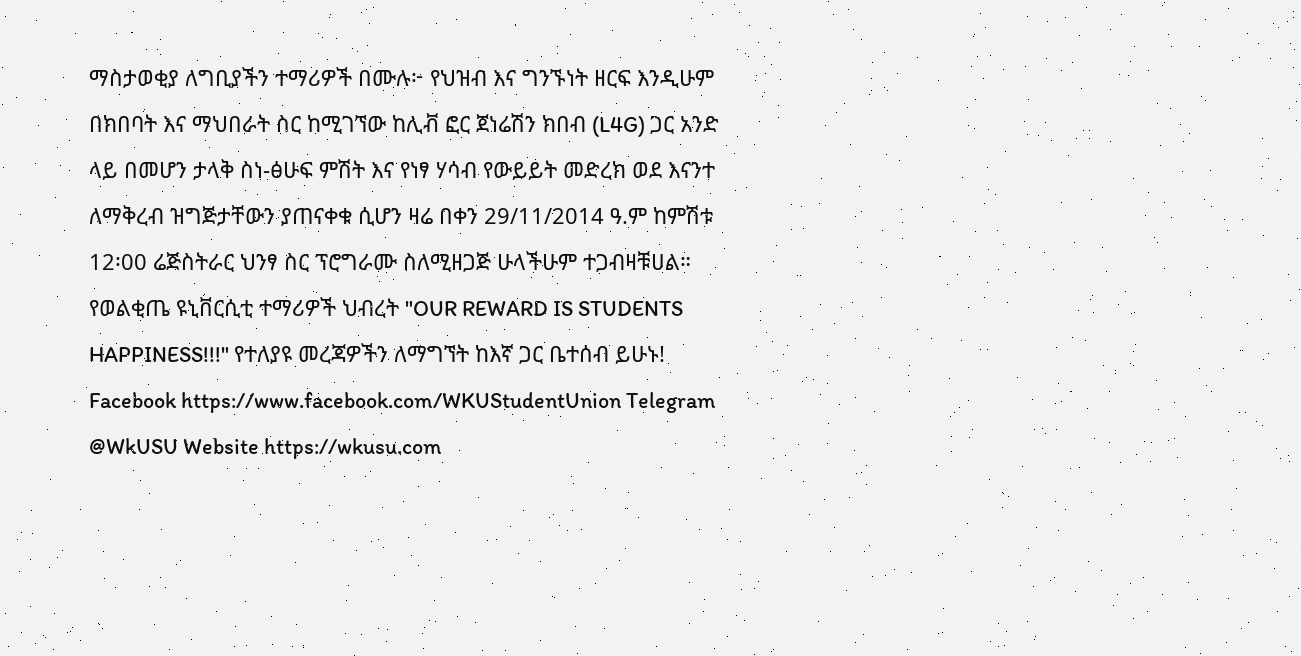ማስታወቂያ ለግቢያችን ተማሪዎች በሙሉ፦ የህዝብ እና ግንኙነት ዘርፍ እንዲሁም በክበባት እና ማህበራት ስር ከሚገኘው ከሊቭ ፎር ጀነሬሽን ክበብ (L4G) ጋር አንድ ላይ በመሆን ታላቅ ስነ-ፅሁፍ ምሽት እና የነፃ ሃሳብ የውይይት መድረክ ወደ እናንተ ለማቅረብ ዝግጅታቸውን ያጠናቀቁ ሲሆን ዛሬ በቀን 29/11/2014 ዓ.ም ከምሽቱ 12፡00 ሬጅስትራር ህንፃ ስር ፕሮግራሙ ስለሚዘጋጅ ሁላችሁም ተጋብዛቹሀል። የወልቂጤ ዩኒቨርሲቲ ተማሪዎች ህብረት "OUR REWARD IS STUDENTS HAPPINESS!!!" የተለያዩ መረጃዎችን ለማግኘት ከእኛ ጋር ቤተሰብ ይሁኑ! Facebook https://www.facebook.com/WKUStudentUnion Telegram @WkUSU Website https://wkusu.com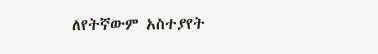ለየትኛውም አስተያየት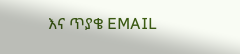እና ጥያቄ EMAIL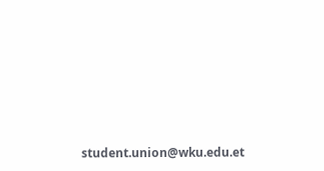student.union@wku.edu.et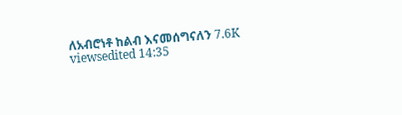ለአብሮነቶ ከልብ እናመሰግናለን 7.6K viewsedited 14:35